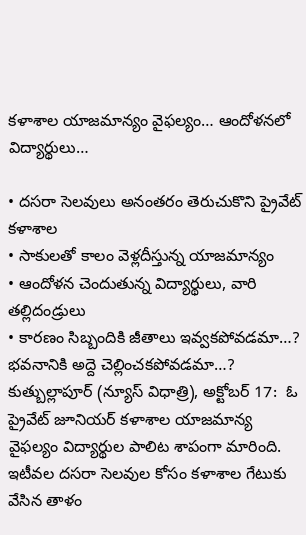కళాశాల యాజమాన్యం వైఫల్యం… ఆందోళనలో విద్యార్థులు…

• దసరా సెలవులు అనంతరం తెరుచుకొని ప్రైవేట్ కళాశాల
• సాకులతో కాలం వెళ్లదీస్తున్న యాజమాన్యం
• ఆందోళన చెందుతున్న విద్యార్థులు, వారి తల్లిదండ్రులు
• కారణం సిబ్బందికి జీతాలు ఇవ్వకపోవడమా…? భవనానికి అద్దె చెల్లించకపోవడమా…?
కుత్బుల్లాపూర్ (న్యూస్ విధాత్రి), అక్టోబర్ 17:  ఓ ప్రైవేట్ జూనియర్ కళాశాల యాజమాన్య వైఫల్యం విద్యార్థుల పాలిట శాపంగా మారింది. ఇటీవల దసరా సెలవుల కోసం కళాశాల గేటుకు వేసిన తాళం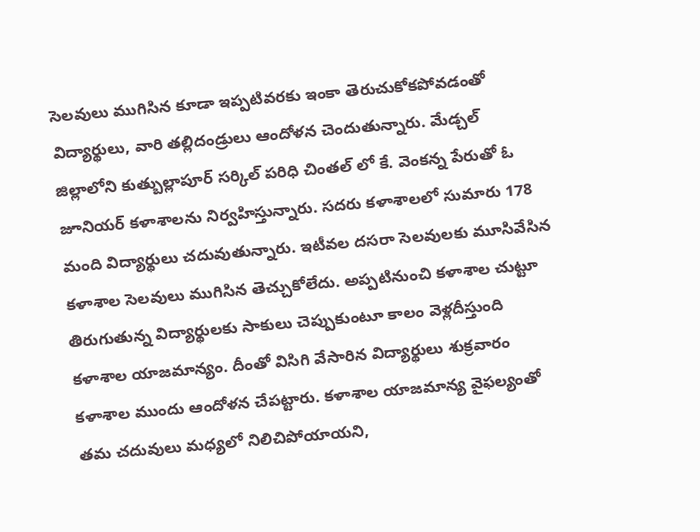సెలవులు ముగిసిన కూడా ఇప్పటివరకు ఇంకా తెరుచుకోకపోవడంతో విద్యార్థులు, వారి తల్లిదండ్రులు ఆందోళన చెందుతున్నారు. మేడ్చల్ జిల్లాలోని కుత్బుల్లాపూర్ సర్కిల్ పరిధి చింతల్ లో కే. వెంకన్న పేరుతో ఓ జూనియర్ కళాశాలను నిర్వహిస్తున్నారు. సదరు కళాశాలలో సుమారు 178 మంది విద్యార్థులు చదువుతున్నారు. ఇటీవల దసరా సెలవులకు మూసివేసిన కళాశాల సెలవులు ముగిసిన తెచ్చుకోలేదు. అప్పటినుంచి కళాశాల చుట్టూ తిరుగుతున్న విద్యార్థులకు సాకులు చెప్పుకుంటూ కాలం వెళ్లదీస్తుంది కళాశాల యాజమాన్యం. దీంతో విసిగి వేసారిన విద్యార్థులు శుక్రవారం కళాశాల ముందు ఆందోళన చేపట్టారు. కళాశాల యాజమాన్య వైఫల్యంతో తమ చదువులు మధ్యలో నిలిచిపోయాయని,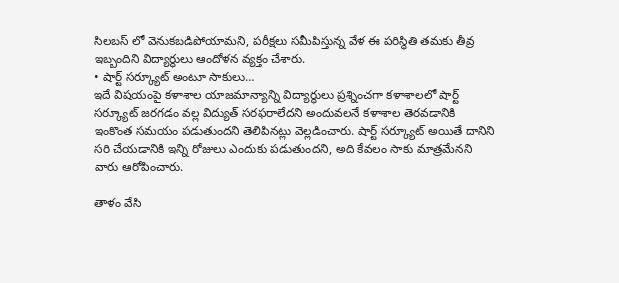సిలబస్ లో వెనుకబడిపోయామని, పరీక్షలు సమీపిస్తున్న వేళ ఈ పరిస్థితి తమకు తీవ్ర ఇబ్బందిని విద్యార్థులు ఆందోళన వ్యక్తం చేశారు.
• షార్ట్ సర్క్యూట్ అంటూ సాకులు…
ఇదే విషయంపై కళాశాల యాజమాన్యాన్ని విద్యార్థులు ప్రశ్నించగా కళాశాలలో షార్ట్ సర్క్యూట్ జరగడం వల్ల విద్యుత్ సరఫరాలేదని అందువలనే కళాశాల తెరవడానికి ఇంకొంత సమయం పడుతుందని తెలిపినట్లు వెల్లడించారు. షార్ట్ సర్క్యూట్ అయితే దానిని సరి చేయడానికి ఇన్ని రోజులు ఎందుకు పడుతుందని, అది కేవలం సాకు మాత్రమేనని వారు ఆరోపించారు.

తాళం వేసి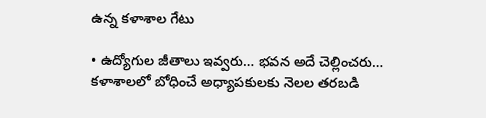ఉన్న కళాశాల గేటు

• ఉద్యోగుల జీతాలు ఇవ్వరు… భవన అదే చెల్లించరు…
కళాశాలలో బోధించే అధ్యాపకులకు నెలల తరబడి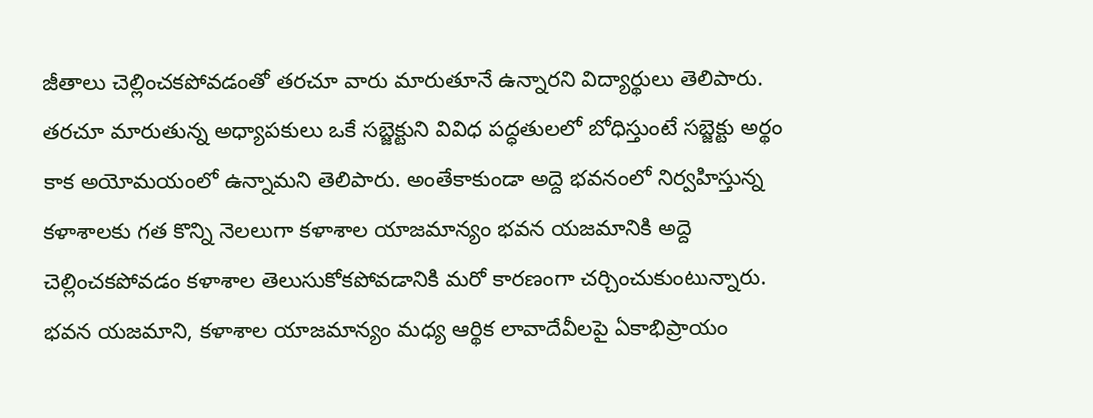జీతాలు చెల్లించకపోవడంతో తరచూ వారు మారుతూనే ఉన్నారని విద్యార్థులు తెలిపారు. తరచూ మారుతున్న అధ్యాపకులు ఒకే సబ్జెక్టుని వివిధ పద్ధతులలో బోధిస్తుంటే సబ్జెక్టు అర్థం కాక అయోమయంలో ఉన్నామని తెలిపారు. అంతేకాకుండా అద్దె భవనంలో నిర్వహిస్తున్న కళాశాలకు గత కొన్ని నెలలుగా కళాశాల యాజమాన్యం భవన యజమానికి అద్దె చెల్లించకపోవడం కళాశాల తెలుసుకోకపోవడానికి మరో కారణంగా చర్చించుకుంటున్నారు. భవన యజమాని, కళాశాల యాజమాన్యం మధ్య ఆర్థిక లావాదేవీలపై ఏకాభిప్రాయం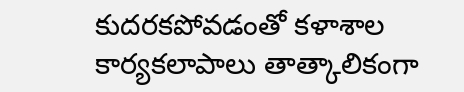కుదరకపోవడంతో కళాశాల కార్యకలాపాలు తాత్కాలికంగా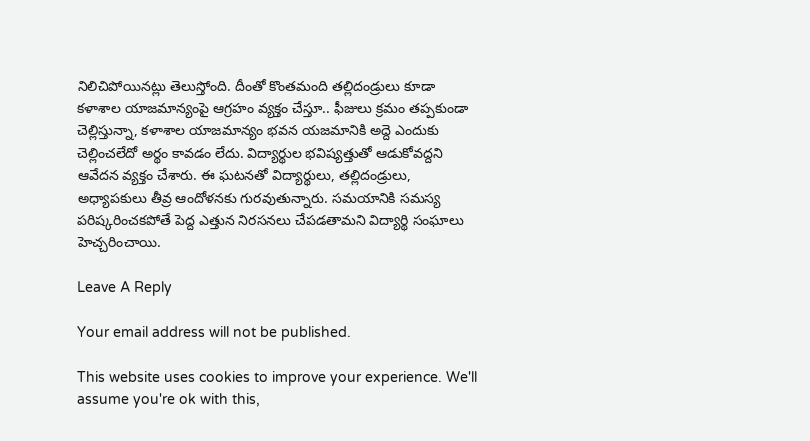నిలిచిపోయినట్లు తెలుస్తోంది. దీంతో కొంతమంది తల్లిదండ్రులు కూడా కళాశాల యాజమాన్యంపై ఆగ్రహం వ్యక్తం చేస్తూ.. ఫీజులు క్రమం తప్పకుండా చెల్లిస్తున్నా, కళాశాల యాజమాన్యం భవన యజమానికి అద్దె ఎందుకు చెల్లించలేదో అర్థం కావడం లేదు. విద్యార్థుల భవిష్యత్తుతో ఆడుకోవద్దని ఆవేదన వ్యక్తం చేశారు. ఈ ఘటనతో విద్యార్థులు, తల్లిదండ్రులు, అధ్యాపకులు తీవ్ర ఆందోళనకు గురవుతున్నారు. సమయానికి సమస్య పరిష్కరించకపోతే పెద్ద ఎత్తున నిరసనలు చేపడతామని విద్యార్థి సంఘాలు హెచ్చరించాయి.

Leave A Reply

Your email address will not be published.

This website uses cookies to improve your experience. We'll assume you're ok with this,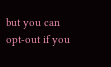but you can opt-out if you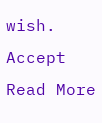wish. Accept Read More